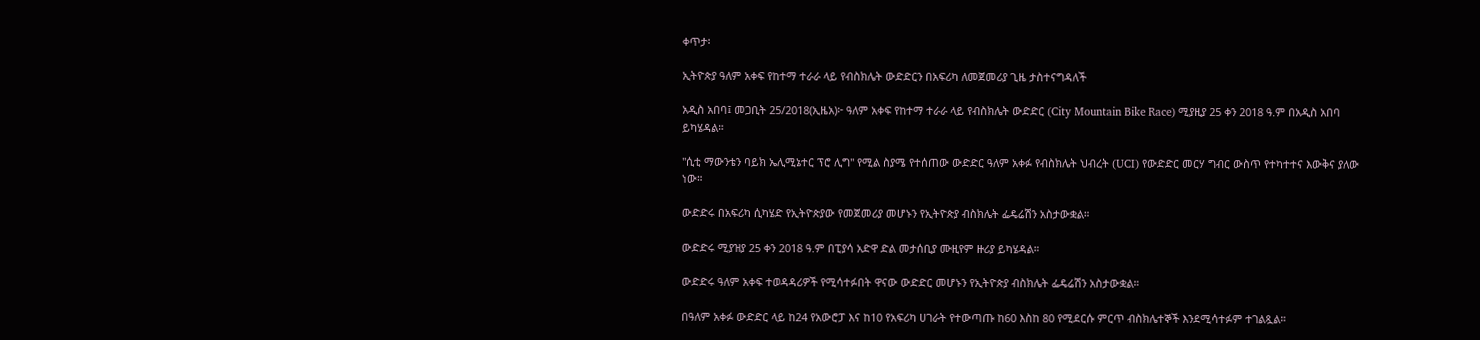ቀጥታ፡

ኢትዮጵያ ዓለም አቀፍ የከተማ ተራራ ላይ የብስክሌት ውድድርን በአፍሪካ ለመጀመሪያ ጊዜ ታስተናግዳለች

አዲስ አበባ፤ መጋቢት 25/2018(ኢዜአ)፦ ዓለም አቀፍ የከተማ ተራራ ላይ የብስክሌት ውድድር (City Mountain Bike Race) ሚያዚያ 25 ቀን 2018 ዓ.ም በአዲስ አበባ  ይካሄዳል።

"ሲቲ ማውንቴን ባይክ ኤሊሚኔተር ፕሮ ሊግ" የሚል ስያሜ የተሰጠው ውድድር ዓለም አቀፉ የብስክሌት ህብረት (UCI) የውድድር መርሃ ግብር ውስጥ የተካተተና እውቅና ያለው ነው።

ውድድሩ በአፍሪካ ሲካሄድ የኢትዮጵያው የመጀመሪያ መሆኑን የኢትዮጵያ ብስክሌት ፌዴሬሽን አስታውቋል።

ውድድሩ ሚያዝያ 25 ቀን 2018 ዓ.ም በፒያሳ አድዋ ድል መታሰቢያ ሙዚየም ዙሪያ ይካሄዳል።

ውድድሩ ዓለም አቀፍ ተወዳዳሪዎች የሚሳተፉበት ዋናው ውድድር መሆኑን የኢትዮጵያ ብስክሌት ፌዴሬሽን አስታውቋል።

በዓለም አቀፉ ውድድር ላይ ከ24 የአውሮፓ እና ከ10 የአፍሪካ ሀገራት የተውጣጡ ከ60 እስከ 80 የሚደርሱ ምርጥ ብስክሌተኞች እንደሚሳተፉም ተገልጿል።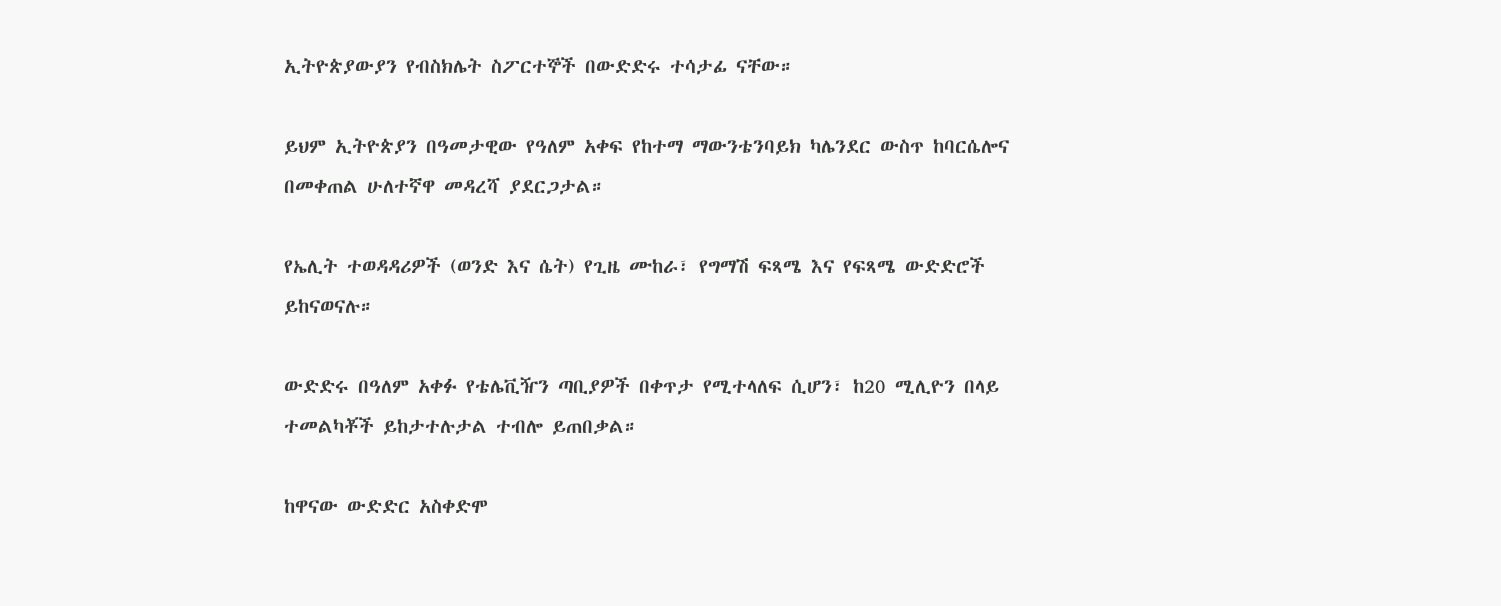ኢትዮጵያውያን የብስክሌት ስፖርተኞች በውድድሩ ተሳታፊ ናቸው።

ይህም ኢትዮጵያን በዓመታዊው የዓለም አቀፍ የከተማ ማውንቴንባይክ ካሌንደር ውስጥ ከባርሴሎና በመቀጠል ሁለተኛዋ መዳረሻ ያደርጋታል።

የኤሊት ተወዳዳሪዎች (ወንድ እና ሴት) የጊዜ ሙከራ፣ የግማሽ ፍጻሜ እና የፍጻሜ ውድድሮች ይከናወናሉ።

ውድድሩ በዓለም አቀፉ የቴሌቪዥን ጣቢያዎች በቀጥታ የሚተላለፍ ሲሆን፣ ከ20 ሚሊዮን በላይ ተመልካቾች ይከታተሉታል ተብሎ ይጠበቃል።

ከዋናው ውድድር አስቀድሞ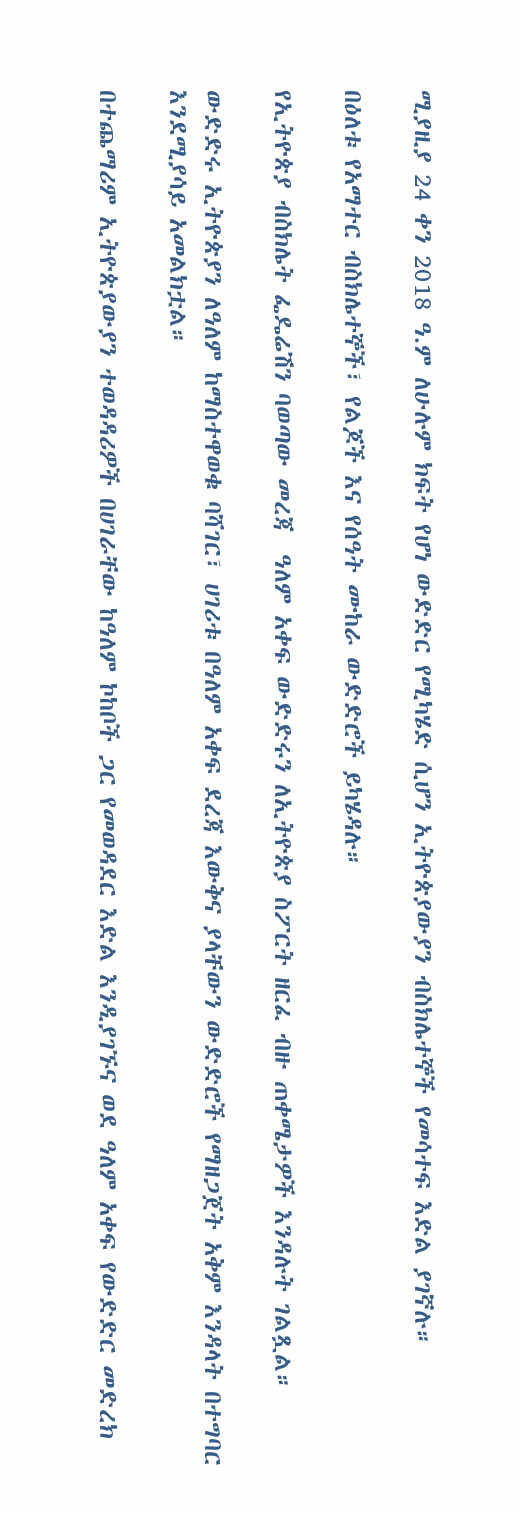ሚያዚያ 24 ቀን 2018 ዓ.ም ለሁሉም ክፍት የሆነ ውድድር የሚካሄድ ሲሆን ኢትዮጵያውያን ብስክሌተኞች የመሳተፍ እድል ያገኛሉ።

በዕለቱ የአማተር ብስክሌተኞች፣ የልጆች እና የሰዓት ሙከራ ውድድሮች ይካሄዳሉ።

የኢትዮጵያ ብስክሌት ፌዴሬሽን ባወጣው መረጃ  ዓለም አቀፍ ውድድሩን ለኢትዮጵያ ስፖርት ዘርፈ ብዙ ጠቀሜታዎች እንዳሉት ገልጿል።

ውድድሩ ኢትዮጵያን ለዓለም ከማስተዋወቁ ባሻገር፣ ሀገሪቱ በዓለም አቀፍ ደረጃ እውቅና ያላቸውን ውድድሮች የማዘጋጀት አቅም እንዳላት በተግባር እንደሚያሳይ አመልክቷል።

በተጨማሪም ኢትዮጵያውያን ተወዳዳሪዎች በሀገራቸው ከዓለም ኮከቦች ጋር የመወዳደር እድል እንዲያገኙና ወደ ዓለም አቀፍ የውድድር መድረክ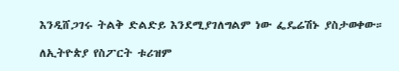እንዲሸጋገሩ ትልቅ ድልድይ እንደሚያገለግልም ነው ፌዴሬሽኑ ያስታወቀው።

ለኢትዮጵያ የስፖርት ቱሪዝም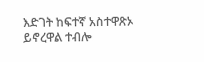እድገት ከፍተኛ አስተዋጽኦ ይኖረዋል ተብሎ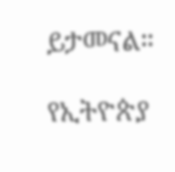ይታመናል።

የኢትዮጵያ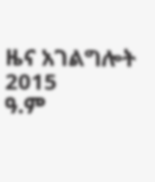ዜና አገልግሎት
2015
ዓ.ም